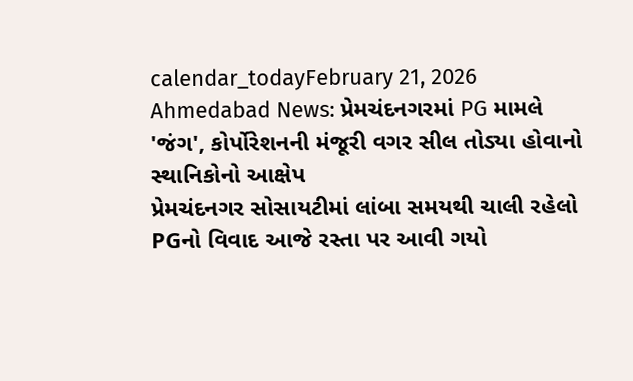calendar_todayFebruary 21, 2026
Ahmedabad News: પ્રેમચંદનગરમાં PG મામલે 'જંગ', કોર્પોરેશનની મંજૂરી વગર સીલ તોડ્યા હોવાનો સ્થાનિકોનો આક્ષેપ
પ્રેમચંદનગર સોસાયટીમાં લાંબા સમયથી ચાલી રહેલો PGનો વિવાદ આજે રસ્તા પર આવી ગયો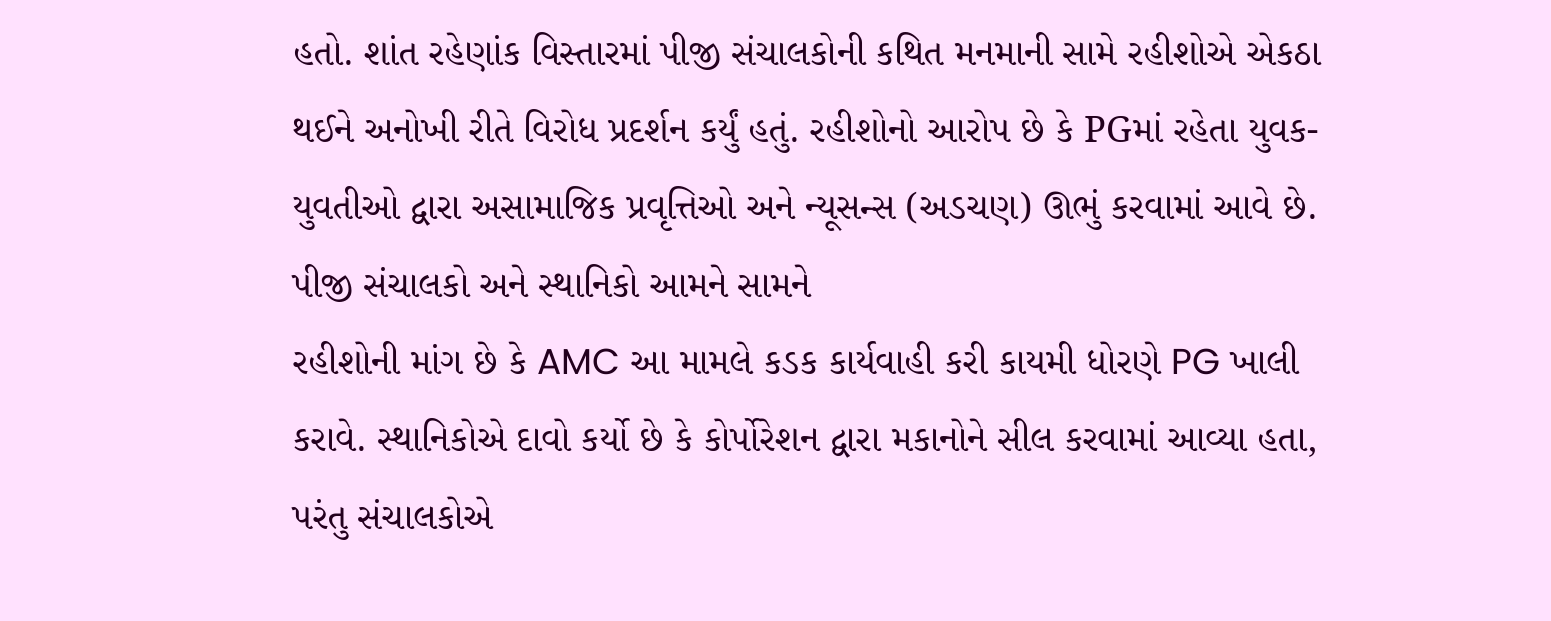હતો. શાંત રહેણાંક વિસ્તારમાં પીજી સંચાલકોની કથિત મનમાની સામે રહીશોએ એકઠા થઈને અનોખી રીતે વિરોધ પ્રદર્શન કર્યું હતું. રહીશોનો આરોપ છે કે PGમાં રહેતા યુવક-યુવતીઓ દ્વારા અસામાજિક પ્રવૃત્તિઓ અને ન્યૂસન્સ (અડચણ) ઊભું કરવામાં આવે છે.
પીજી સંચાલકો અને સ્થાનિકો આમને સામને
રહીશોની માંગ છે કે AMC આ મામલે કડક કાર્યવાહી કરી કાયમી ધોરણે PG ખાલી કરાવે. સ્થાનિકોએ દાવો કર્યો છે કે કોર્પોરેશન દ્વારા મકાનોને સીલ કરવામાં આવ્યા હતા, પરંતુ સંચાલકોએ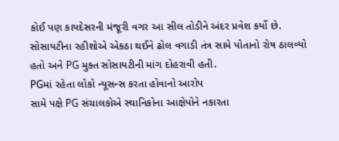કોઈ પણ કાયદેસરની મંજૂરી વગર આ સીલ તોડીને અંદર પ્રવેશ કર્યો છે. સોસાયટીના રહીશોએ એકઠા થઈને ઢોલ વગાડી તંત્ર સામે પોતાનો રોષ ઠાલવ્યો હતો અને PG મુક્ત સોસાયટીની માંગ દોહરાવી હતી.
PGમાં રહેતા લોકો ન્યૂસન્સ કરતા હોવાનો આરોપ
સામે પક્ષે PG સંચાલકોએ સ્થાનિકોના આક્ષેપોને નકારતા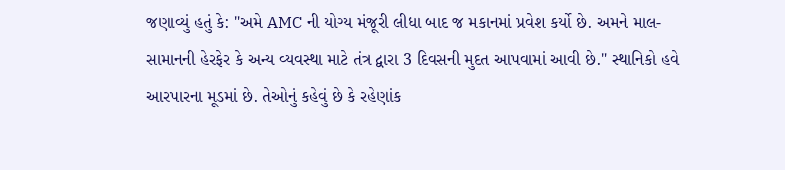જણાવ્યું હતું કે: "અમે AMC ની યોગ્ય મંજૂરી લીધા બાદ જ મકાનમાં પ્રવેશ કર્યો છે. અમને માલ-સામાનની હેરફેર કે અન્ય વ્યવસ્થા માટે તંત્ર દ્વારા 3 દિવસની મુદત આપવામાં આવી છે." સ્થાનિકો હવે આરપારના મૂડમાં છે. તેઓનું કહેવું છે કે રહેણાંક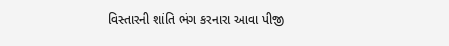વિસ્તારની શાંતિ ભંગ કરનારા આવા પીજી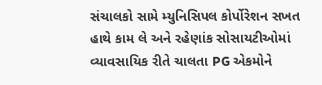સંચાલકો સામે મ્યુનિસિપલ કોર્પોરેશન સખત હાથે કામ લે અને રહેણાંક સોસાયટીઓમાં વ્યાવસાયિક રીતે ચાલતા PG એકમોને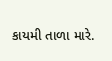કાયમી તાળા મારે.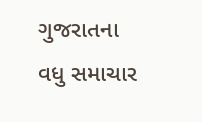ગુજરાતના વધુ સમાચાર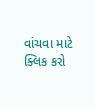વાંચવા માટે ક્લિક કરો